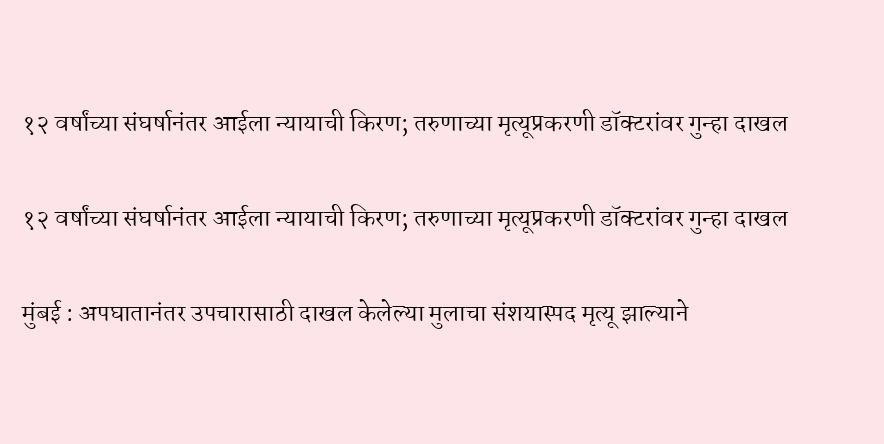१२ वर्षांच्या संघर्षानंतर आईला न्यायाची किरण; तरुणाच्या मृत्यूप्रकरणी डॉक्टरांवर गुन्हा दाखल

१२ वर्षांच्या संघर्षानंतर आईला न्यायाची किरण; तरुणाच्या मृत्यूप्रकरणी डॉक्टरांवर गुन्हा दाखल

मुंबई : अपघातानंतर उपचारासाठी दाखल केलेल्या मुलाचा संशयास्पद मृत्यू झाल्याने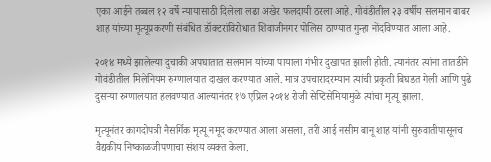एका आईने तब्बल १२ वर्षे न्यायासाठी दिलेला लढा अखेर फलदायी ठरला आहे. गोवंडीतील २३ वर्षीय सलमान बाबर शाह यांच्या मृत्यूप्रकरणी संबंधित डॉक्टरांविरोधात शिवाजीनगर पोलिस ठाण्यात गुन्हा नोंदविण्यात आला आहे.

२०१४ मध्ये झालेल्या दुचाकी अपघातात सलमान यांच्या पायाला गंभीर दुखापत झाली होती. त्यानंतर त्यांना तातडीने गोवंडीतील मिलेनियम रुग्णालयात दाखल करण्यात आले. मात्र उपचारादरम्यान त्यांची प्रकृती बिघडत गेली आणि पुढे दुसऱ्या रुग्णालयात हलवण्यात आल्यानंतर १७ एप्रिल २०१४ रोजी सेप्टिसेमियामुळे त्यांचा मृत्यू झाला.

मृत्यूनंतर कागदोपत्री नैसर्गिक मृत्यू नमूद करण्यात आला असला, तरी आई नसीम बानू शाह यांनी सुरुवातीपासूनच वैद्यकीय निष्काळजीपणाचा संशय व्यक्त केला.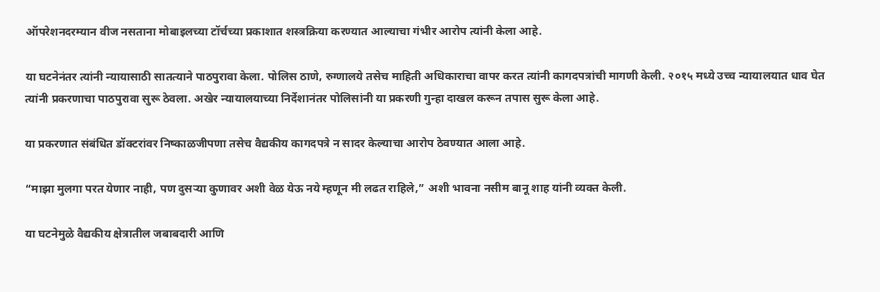ऑपरेशनदरम्यान वीज नसताना मोबाइलच्या टॉर्चच्या प्रकाशात शस्त्रक्रिया करण्यात आल्याचा गंभीर आरोप त्यांनी केला आहे.

या घटनेनंतर त्यांनी न्यायासाठी सातत्याने पाठपुरावा केला. पोलिस ठाणे, रुग्णालये तसेच माहिती अधिकाराचा वापर करत त्यांनी कागदपत्रांची मागणी केली. २०१५ मध्ये उच्च न्यायालयात धाव घेत त्यांनी प्रकरणाचा पाठपुरावा सुरू ठेवला. अखेर न्यायालयाच्या निर्देशानंतर पोलिसांनी या प्रकरणी गुन्हा दाखल करून तपास सुरू केला आहे.

या प्रकरणात संबंधित डॉक्टरांवर निष्काळजीपणा तसेच वैद्यकीय कागदपत्रे न सादर केल्याचा आरोप ठेवण्यात आला आहे.

“माझा मुलगा परत येणार नाही, पण दुसऱ्या कुणावर अशी वेळ येऊ नये म्हणून मी लढत राहिले,” अशी भावना नसीम बानू शाह यांनी व्यक्त केली.

या घटनेमुळे वैद्यकीय क्षेत्रातील जबाबदारी आणि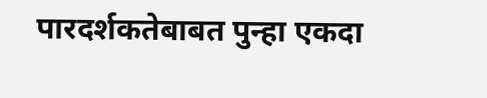पारदर्शकतेबाबत पुन्हा एकदा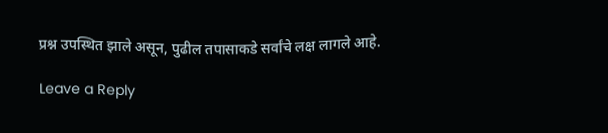प्रश्न उपस्थित झाले असून, पुढील तपासाकडे सर्वांचे लक्ष लागले आहे.

Leave a Reply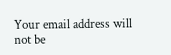Your email address will not be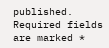published. Required fields are marked *